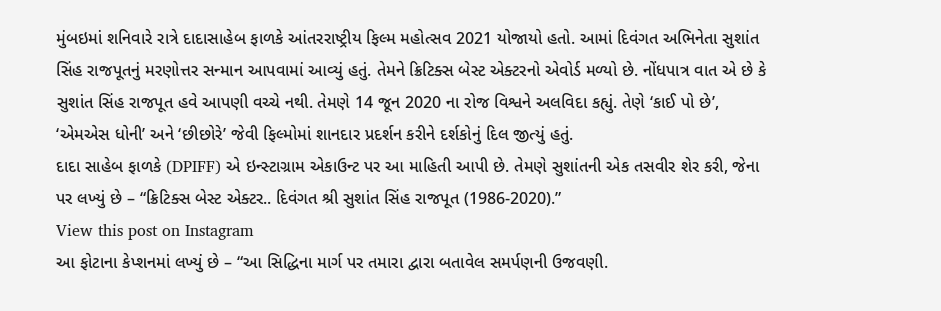મુંબઇમાં શનિવારે રાત્રે દાદાસાહેબ ફાળકે આંતરરાષ્ટ્રીય ફિલ્મ મહોત્સવ 2021 યોજાયો હતો. આમાં દિવંગત અભિનેતા સુશાંત સિંહ રાજપૂતનું મરણોત્તર સન્માન આપવામાં આવ્યું હતું. તેમને ક્રિટિક્સ બેસ્ટ એક્ટરનો એવોર્ડ મળ્યો છે. નોંધપાત્ર વાત એ છે કે સુશાંત સિંહ રાજપૂત હવે આપણી વચ્ચે નથી. તેમણે 14 જૂન 2020 ના રોજ વિશ્વને અલવિદા કહ્યું. તેણે ‘કાઈ પો છે’, ‘એમએસ ધોની’ અને ‘છીછોરે’ જેવી ફિલ્મોમાં શાનદાર પ્રદર્શન કરીને દર્શકોનું દિલ જીત્યું હતું.
દાદા સાહેબ ફાળકે (DPIFF) એ ઇન્સ્ટાગ્રામ એકાઉન્ટ પર આ માહિતી આપી છે. તેમણે સુશાંતની એક તસવીર શેર કરી, જેના પર લખ્યું છે – “ક્રિટિક્સ બેસ્ટ એક્ટર.. દિવંગત શ્રી સુશાંત સિંહ રાજપૂત (1986-2020).”
View this post on Instagram
આ ફોટાના કેપ્શનમાં લખ્યું છે – “આ સિદ્ધિના માર્ગ પર તમારા દ્વારા બતાવેલ સમર્પણની ઉજવણી.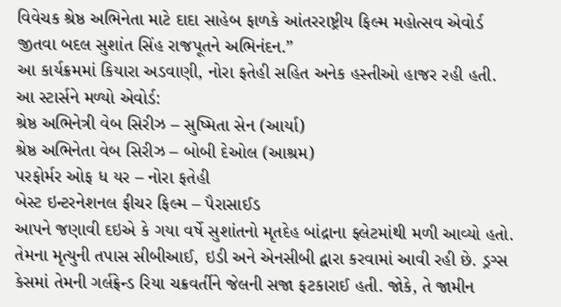વિવેચક શ્રેષ્ઠ અભિનેતા માટે દાદા સાહેબ ફાળકે આંતરરાષ્ટ્રીય ફિલ્મ મહોત્સવ એવોર્ડ જીતવા બદલ સુશાંત સિંહ રાજપૂતને અભિનંદન.”
આ કાર્યક્રમમાં કિયારા અડવાણી, નોરા ફતેહી સહિત અનેક હસ્તીઓ હાજર રહી હતી.
આ સ્ટાર્સને મળ્યો એવોર્ડ:
શ્રેષ્ઠ અભિનેત્રી વેબ સિરીઝ – સુષ્મિતા સેન (આર્યા)
શ્રેષ્ઠ અભિનેતા વેબ સિરીઝ – બોબી દેઓલ (આશ્રમ)
પરફોર્મર ઓફ ધ યર – નોરા ફતેહી
બેસ્ટ ઇન્ટરનેશનલ ફીચર ફિલ્મ – પૈરાસાઈડ
આપને જણાવી દઇએ કે ગયા વર્ષે સુશાંતનો મૃતદેહ બાંદ્રાના ફ્લેટમાંથી મળી આવ્યો હતો. તેમના મૃત્યુની તપાસ સીબીઆઈ, ઇડી અને એનસીબી દ્વારા કરવામાં આવી રહી છે. ડ્રગ્સ કેસમાં તેમની ગર્લફ્રેન્ડ રિયા ચક્રવર્તીને જેલની સજા ફટકારાઈ હતી. જોકે, તે જામીન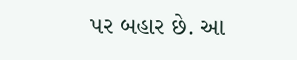પર બહાર છે. આ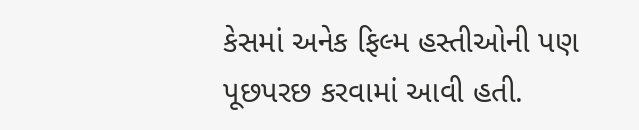કેસમાં અનેક ફિલ્મ હસ્તીઓની પણ પૂછપરછ કરવામાં આવી હતી.